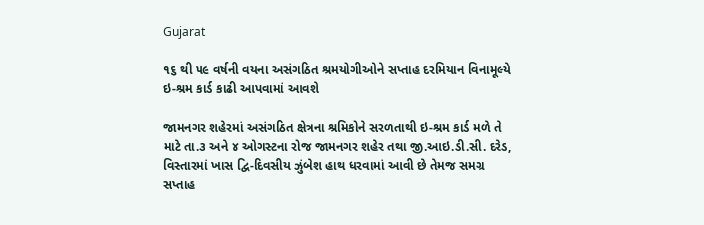Gujarat

૧૬ થી ૫૯ વર્ષની વયના અસંગઠિત શ્રમયોગીઓને સપ્તાહ દરમિયાન વિનામૂલ્યે ઇ-શ્રમ કાર્ડ કાઢી આપવામાં આવશે

જામનગર શહેરમાં અસંગઠિત ક્ષેત્રના શ્રમિકોને સરળતાથી ઇ-શ્રમ કાર્ડ મળે તે માટે તા.૩ અને ૪ ઓગસ્ટના રોજ જામનગર શહેર તથા જી.આઇ.ડી.સી. દરેડ, વિસ્તારમાં ખાસ દ્વિ-દિવસીય ઝુંબેશ હાથ ધરવામાં આવી છે તેમજ સમગ્ર સપ્તાહ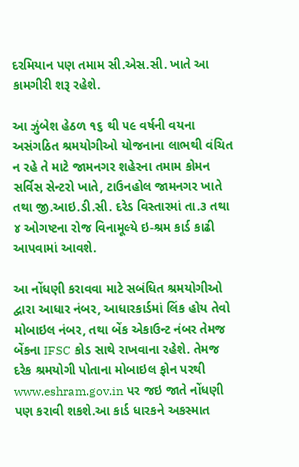દરમિયાન પણ તમામ સી.એસ.સી. ખાતે આ કામગીરી શરૂ રહેશે.

આ ઝુંબેશ હેઠળ ૧૬ થી ૫૯ વર્ષની વયના અસંગઠિત શ્રમયોગીઓ યોજનાના લાભથી વંચિત ન રહે તે માટે જામનગર શહેરના તમામ કોમન સર્વિસ સેન્ટરો ખાતે, ટાઉનહોલ જામનગર ખાતે તથા જી.આઇ.ડી.સી. દરેડ વિસ્તારમાં તા.૩ તથા ૪ ઓગષ્ટના રોજ વિનામૂલ્યે ઇ-શ્રમ કાર્ડ કાઢી આપવામાં આવશે.

આ નોંધણી કરાવવા માટે સબંધિત શ્રમયોગીઓ દ્વારા આધાર નંબર, આધારકાર્ડમાં લિંક હોય તેવો મોબાઇલ નંબર, તથા બેંક એકાઉન્ટ નંબર તેમજ બેંકના IFSC કોડ સાથે રાખવાના રહેશે. તેમજ દરેક શ્રમયોગી પોતાના મોબાઇલ ફોન પરથી www.eshram.gov.in પર જઇ જાતે નોંધણી પણ કરાવી શકશે.આ કાર્ડ ધારકને અકસ્માત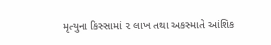મૃત્યુના કિસ્સામાં ૨ લાખ તથા અકસ્માતે આંશિક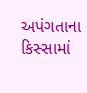અપંગતાના કિસ્સામાં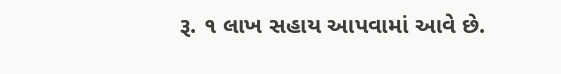રૂ. ૧ લાખ સહાય આપવામાં આવે છે.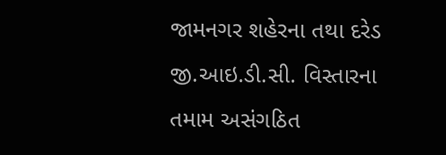જામનગર શહેરના તથા દરેડ જી.આઇ.ડી.સી. વિસ્તારના તમામ અસંગઠિત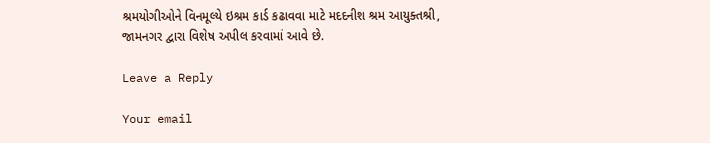શ્રમયોગીઓને વિનમૂલ્યે ઇશ્રમ કાર્ડ કઢાવવા માટે મદદનીશ શ્રમ આયુક્તશ્રી, જામનગર દ્વારા વિશેષ અપીલ કરવામાં આવે છે.

Leave a Reply

Your email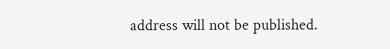address will not be published.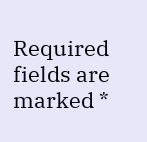Required fields are marked *